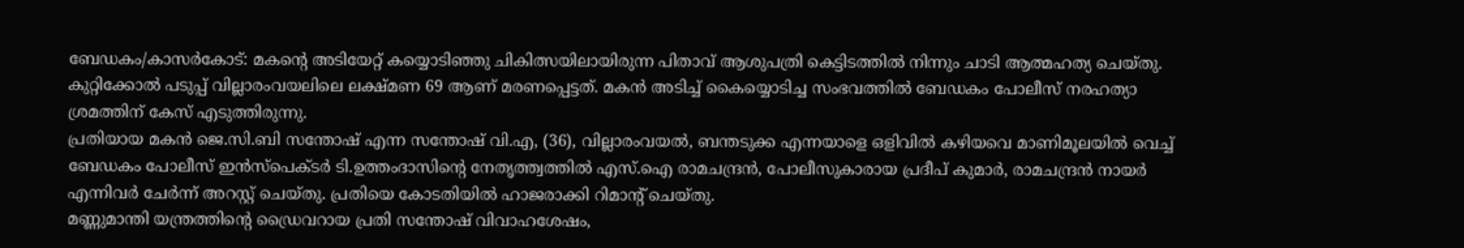ബേഡകം/കാസർകോട്: മകന്റെ അടിയേറ്റ് കയ്യൊടിഞ്ഞു ചികിത്സയിലായിരുന്ന പിതാവ് ആശുപത്രി കെട്ടിടത്തിൽ നിന്നും ചാടി ആത്മഹത്യ ചെയ്തു. കുറ്റിക്കോൽ പടുപ്പ് വില്ലാരംവയലിലെ ലക്ഷ്മണ 69 ആണ് മരണപ്പെട്ടത്. മകൻ അടിച്ച് കൈയ്യൊടിച്ച സംഭവത്തിൽ ബേഡകം പോലീസ് നരഹത്യാ ശ്രമത്തിന് കേസ് എടുത്തിരുന്നു.
പ്രതിയായ മകൻ ജെ.സി.ബി സന്തോഷ് എന്ന സന്തോഷ് വി.എ, (36), വില്ലാരംവയൽ, ബന്തടുക്ക എന്നയാളെ ഒളിവിൽ കഴിയവെ മാണിമൂലയിൽ വെച്ച് ബേഡകം പോലീസ് ഇൻസ്പെക്ടർ ടി.ഉത്തംദാസിന്റെ നേതൃത്ത്വത്തിൽ എസ്.ഐ രാമചന്ദ്രൻ, പോലീസുകാരായ പ്രദീപ് കുമാർ, രാമചന്ദ്രൻ നായർ എന്നിവർ ചേർന്ന് അറസ്റ്റ് ചെയ്തു. പ്രതിയെ കോടതിയിൽ ഹാജരാക്കി റിമാൻ്റ് ചെയ്തു.
മണ്ണുമാന്തി യന്ത്രത്തിന്റെ ഡ്രൈവറായ പ്രതി സന്തോഷ് വിവാഹശേഷം,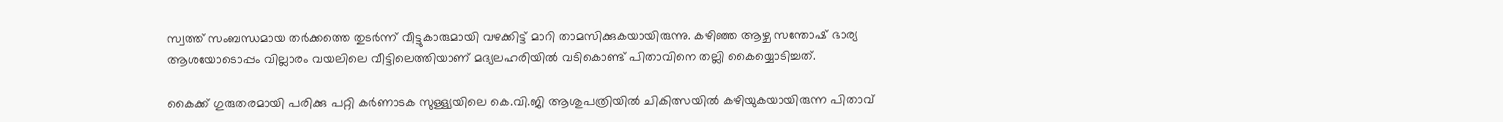സ്വത്ത് സംബന്ധമായ തർക്കത്തെ തുടർന്ന് വീട്ടുകാരുമായി വഴക്കിട്ട് മാറി താമസിക്കുകയായിരുന്നു. കഴിഞ്ഞ ആഴ്ച സന്തോഷ് ഭാര്യ ആശയോടൊപ്പം വില്ലാരം വയലിലെ വീട്ടിലെത്തിയാണ് മദ്യലഹരിയിൽ വടികൊണ്ട് പിതാവിനെ തല്ലി കൈയ്യൊടിച്ചത്.

കൈക്ക് ഗുരുതരമായി പരിക്കു പറ്റി കർണാടക സുള്ള്യയിലെ കെ.വി.ജി ആശുപത്രിയിൽ ചികിത്സയിൽ കഴിയുകയായിരുന്ന പിതാവ്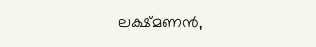ലക്ഷ്മണൻ,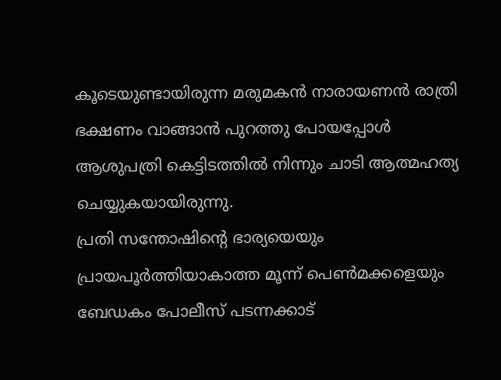കൂടെയുണ്ടായിരുന്ന മരുമകൻ നാരായണൻ രാത്രി ഭക്ഷണം വാങ്ങാൻ പുറത്തു പോയപ്പോൾ ആശുപത്രി കെട്ടിടത്തിൽ നിന്നും ചാടി ആത്മഹത്യ ചെയ്യുകയായിരുന്നു.
പ്രതി സന്തോഷിന്റെ ഭാര്യയെയും പ്രായപൂർത്തിയാകാത്ത മൂന്ന് പെൺമക്കളെയും ബേഡകം പോലീസ് പടന്നക്കാട്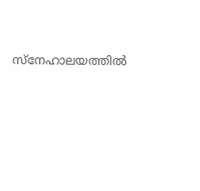സ്നേഹാലയത്തിൽ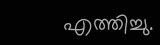എത്തിച്ചു.